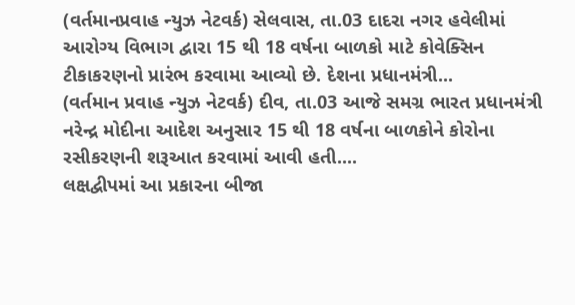(વર્તમાનપ્રવાહ ન્યુઝ નેટવર્ક) સેલવાસ, તા.03 દાદરા નગર હવેલીમાં આરોગ્ય વિભાગ દ્વારા 15 થી 18 વર્ષના બાળકો માટે કોવેક્સિન ટીકાકરણનો પ્રારંભ કરવામા આવ્યો છે. દેશના પ્રધાનમંત્રી...
(વર્તમાન પ્રવાહ ન્યુઝ નેટવર્ક) દીવ, તા.03 આજે સમગ્ર ભારત પ્રધાનમંત્રી નરેન્દ્ર મોદીના આદેશ અનુસાર 15 થી 18 વર્ષના બાળકોને કોરોના રસીકરણની શરૂઆત કરવામાં આવી હતી....
લક્ષદ્વીપમાં આ પ્રકારના બીજા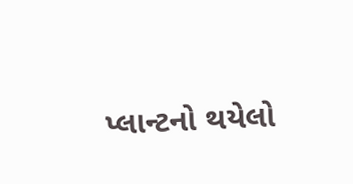પ્લાન્ટનો થયેલો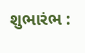શુભારંભ :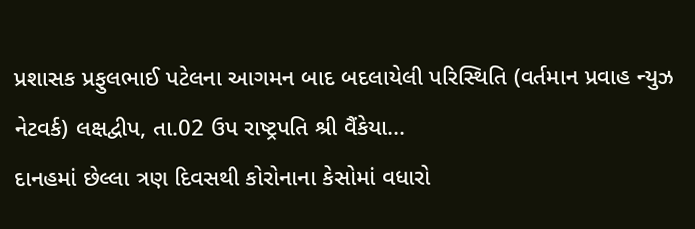પ્રશાસક પ્રફુલભાઈ પટેલના આગમન બાદ બદલાયેલી પરિસ્થિતિ (વર્તમાન પ્રવાહ ન્યુઝ નેટવર્ક) લક્ષદ્વીપ, તા.02 ઉપ રાષ્ટ્રપતિ શ્રી વૈંકેયા...
દાનહમાં છેલ્લા ત્રણ દિવસથી કોરોનાના કેસોમાં વધારો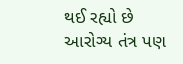થઈ રહ્યો છે આરોગ્ય તંત્ર પણ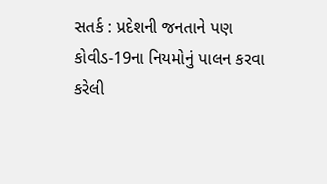સતર્ક : પ્રદેશની જનતાને પણ કોવીડ-19ના નિયમોનું પાલન કરવા કરેલી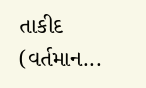તાકીદ (વર્તમાન...